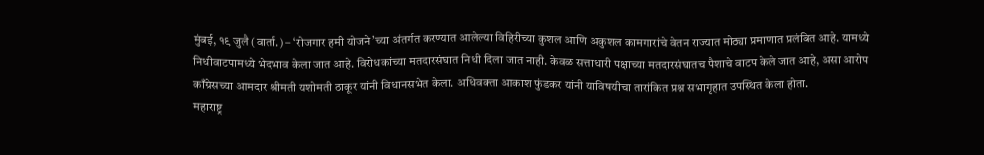मुंबई, १९ जुलै (वार्ता.) – ‘रोजगार हमी योजने’च्या अंतर्गत करण्यात आलेल्या विहिरीच्या कुशल आणि अकुशल कामगारांचे वेतन राज्यात मोठ्या प्रमाणात प्रलंबित आहे. यामध्ये निधीवाटपामध्ये भेदभाव केला जात आहे. विरोधकांच्या मतदारसंघात निधी दिला जात नाही. केवळ सत्ताधारी पक्षाच्या मतदारसंघातच पैशाचे वाटप केले जात आहे, असा आरोप काँग्रेसच्या आमदार श्रीमती यशोमती ठाकूर यांनी विधानसभेत केला. अधिवक्ता आकाश फुंडकर यांनी याविषयीचा तारांकित प्रश्न सभागृहात उपस्थित केला होता.
महाराष्ट्र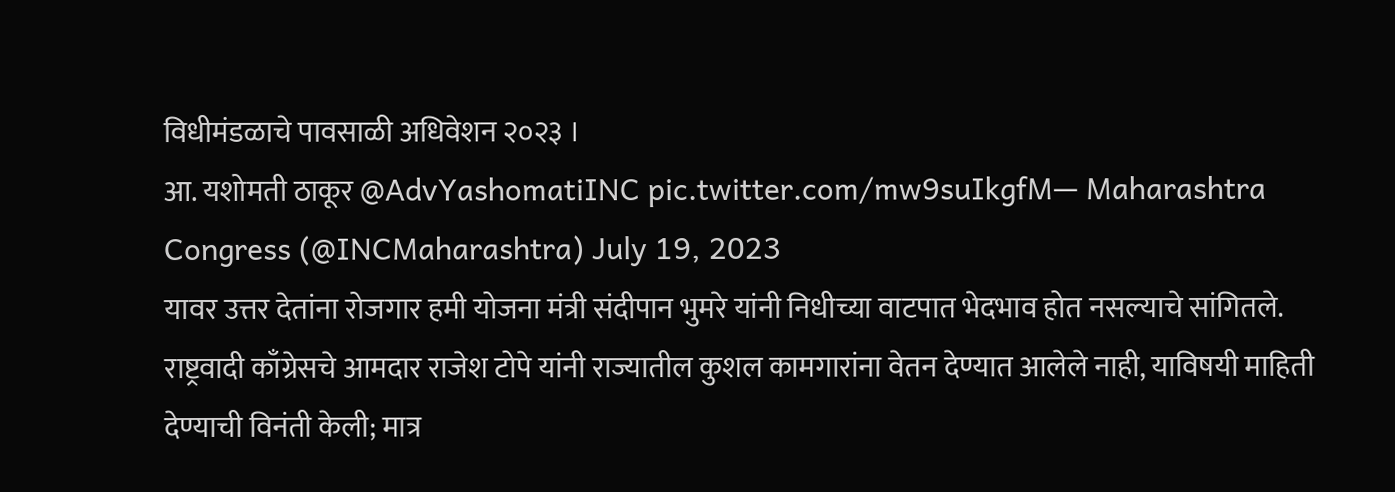विधीमंडळाचे पावसाळी अधिवेशन २०२३ ।
आ. यशोमती ठाकूर @AdvYashomatiINC pic.twitter.com/mw9suIkgfM— Maharashtra Congress (@INCMaharashtra) July 19, 2023
यावर उत्तर देतांना रोजगार हमी योजना मंत्री संदीपान भुमरे यांनी निधीच्या वाटपात भेदभाव होत नसल्याचे सांगितले. राष्ट्रवादी काँग्रेसचे आमदार राजेश टोपे यांनी राज्यातील कुशल कामगारांना वेतन देण्यात आलेले नाही, याविषयी माहिती देण्याची विनंती केली; मात्र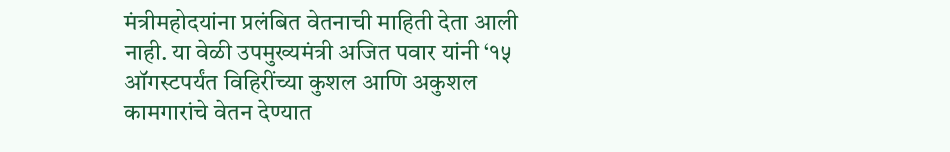मंत्रीमहोदयांना प्रलंबित वेतनाची माहिती देता आली नाही. या वेळी उपमुख्यमंत्री अजित पवार यांनी ‘१५ ऑगस्टपर्यंत विहिरींच्या कुशल आणि अकुशल कामगारांचे वेतन देण्यात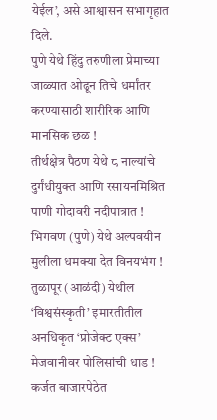येईल’, असे आश्वासन सभागृहात दिले.
पुणे येथे हिंदु तरुणीला प्रेमाच्या जाळ्यात ओढून तिचे धर्मांतर करण्यासाठी शारीरिक आणि मानसिक छळ !
तीर्थक्षेत्र पैठण येथे ८ नाल्यांचे दुर्गंधीयुक्त आणि रसायनमिश्रित पाणी गोदावरी नदीपात्रात !
भिगवण (पुणे) येथे अल्पवयीन मुलीला धमक्या देत विनयभंग !
तुळापूर (आळंदी) येथील ‘विश्वसंस्कृती’ इमारतीतील अनधिकृत ‘प्रोजेक्ट एक्स’ मेजवानीवर पोलिसांची धाड !
कर्जत बाजारपेठेत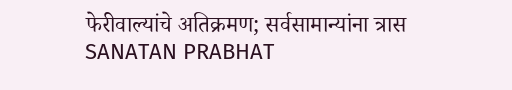फेरीवाल्यांचे अतिक्रमण; सर्वसामान्यांना त्रास
SANATAN PRABHAT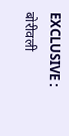EXCLUSIVE : बोरीवली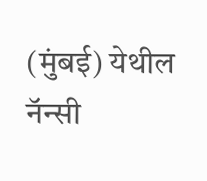(मुंबई) येथील नॅन्सी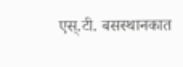एस्.टी. बसस्थानकात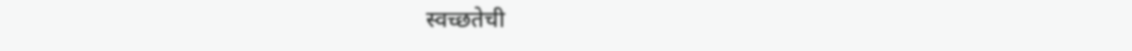स्वच्छतेची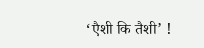‘एैशी कि तैशी’ !